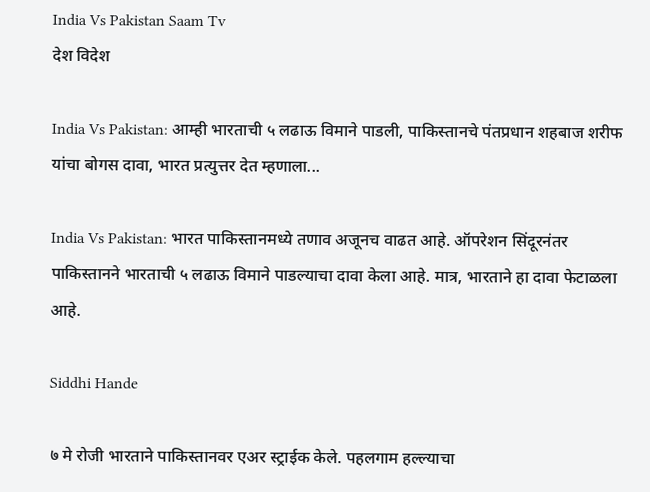India Vs Pakistan Saam Tv
देश विदेश

India Vs Pakistan: आम्ही भारताची ५ लढाऊ विमाने पाडली, पाकिस्तानचे पंतप्रधान शहबाज शरीफ यांचा बोगस दावा, भारत प्रत्युत्तर देत म्हणाला...

India Vs Pakistan: भारत पाकिस्तानमध्ये तणाव अजूनच वाढत आहे. ऑपरेशन सिंदूरनंतर पाकिस्तानने भारताची ५ लढाऊ विमाने पाडल्याचा दावा केला आहे. मात्र, भारताने हा दावा फेटाळला आहे.

Siddhi Hande

७ मे रोजी भारताने पाकिस्तानवर एअर स्ट्राईक केले. पहलगाम हल्ल्याचा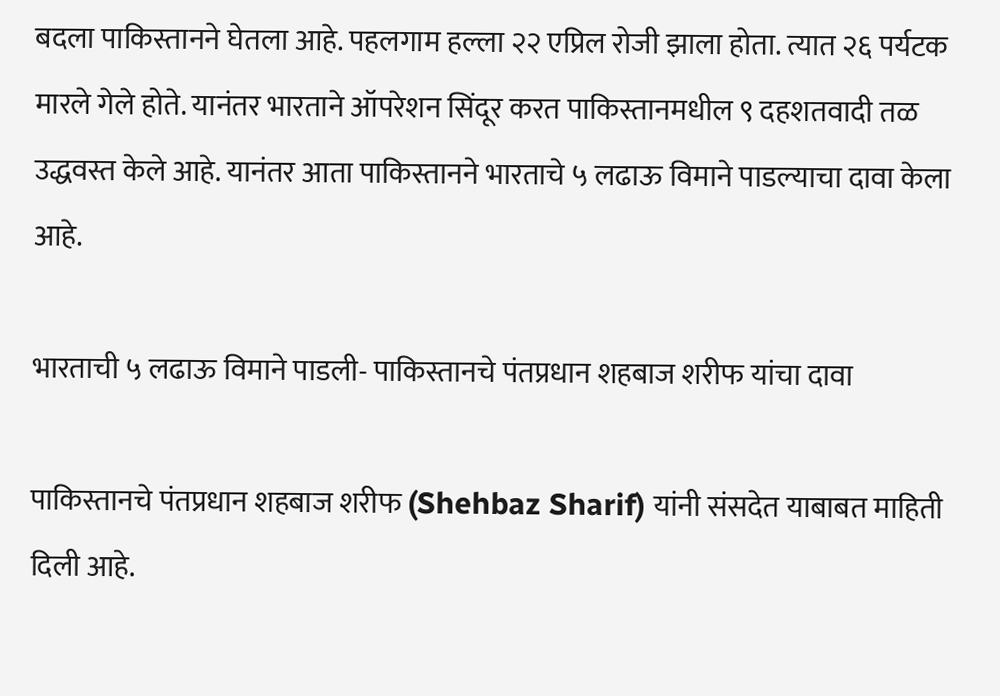बदला पाकिस्तानने घेतला आहे. पहलगाम हल्ला २२ एप्रिल रोजी झाला होता. त्यात २६ पर्यटक मारले गेले होते. यानंतर भारताने ऑपरेशन सिंदूर करत पाकिस्तानमधील ९ दहशतवादी तळ उद्धवस्त केले आहे. यानंतर आता पाकिस्तानने भारताचे ५ लढाऊ विमाने पाडल्याचा दावा केला आहे.

भारताची ५ लढाऊ विमाने पाडली- पाकिस्तानचे पंतप्रधान शहबाज शरीफ यांचा दावा

पाकिस्तानचे पंतप्रधान शहबाज शरीफ (Shehbaz Sharif) यांनी संसदेत याबाबत माहिती दिली आहे.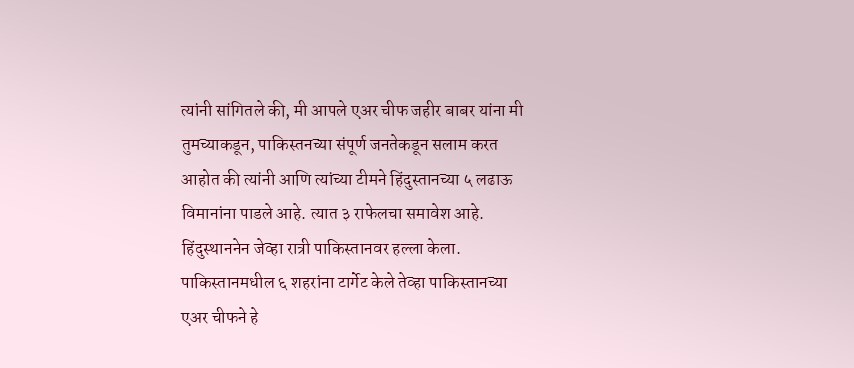त्यांनी सांगितले की, मी आपले एअर चीफ जहीर बाबर यांना मी तुमच्याकडून, पाकिस्तनच्या संपूर्ण जनतेकडून सलाम करत आहोत की त्यांनी आणि त्यांच्या टीमने हिंदुस्तानच्या ५ लढाऊ विमानांना पाडले आहे. त्यात ३ राफेलचा समावेश आहे. हिंदुस्थाननेन जेव्हा रात्री पाकिस्तानवर हल्ला केला. पाकिस्तानमधील ६ शहरांना टार्गेट केले तेव्हा पाकिस्तानच्या एअर चीफने हे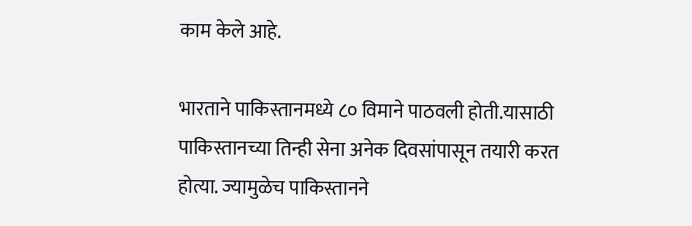काम केले आहे.

भारताने पाकिस्तानमध्ये ८० विमाने पाठवली होती.यासाठी पाकिस्तानच्या तिन्ही सेना अनेक दिवसांपासून तयारी करत होत्या. ज्यामुळेच पाकिस्तानने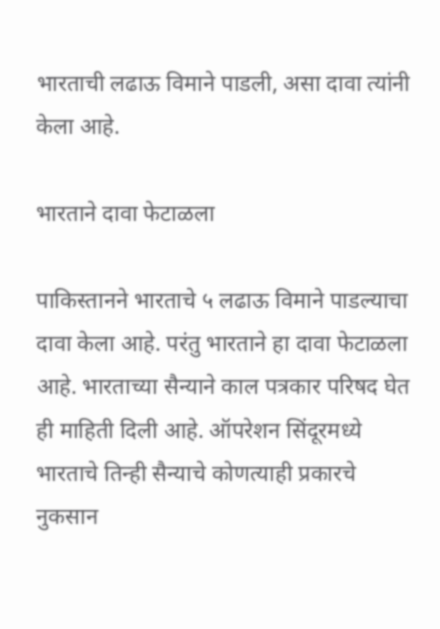भारताची लढाऊ विमाने पाडली, असा दावा त्यांनी केला आहे.

भारताने दावा फेटाळला

पाकिस्तानने भारताचे ५ लढाऊ विमाने पाडल्याचा दावा केला आहे. परंतु भारताने हा दावा फेटाळला आहे. भारताच्या सैन्याने काल पत्रकार परिषद घेत ही माहिती दिली आहे. ऑपरेशन सिंदूरमध्ये भारताचे तिन्ही सैन्याचे कोणत्याही प्रकारचे नुकसान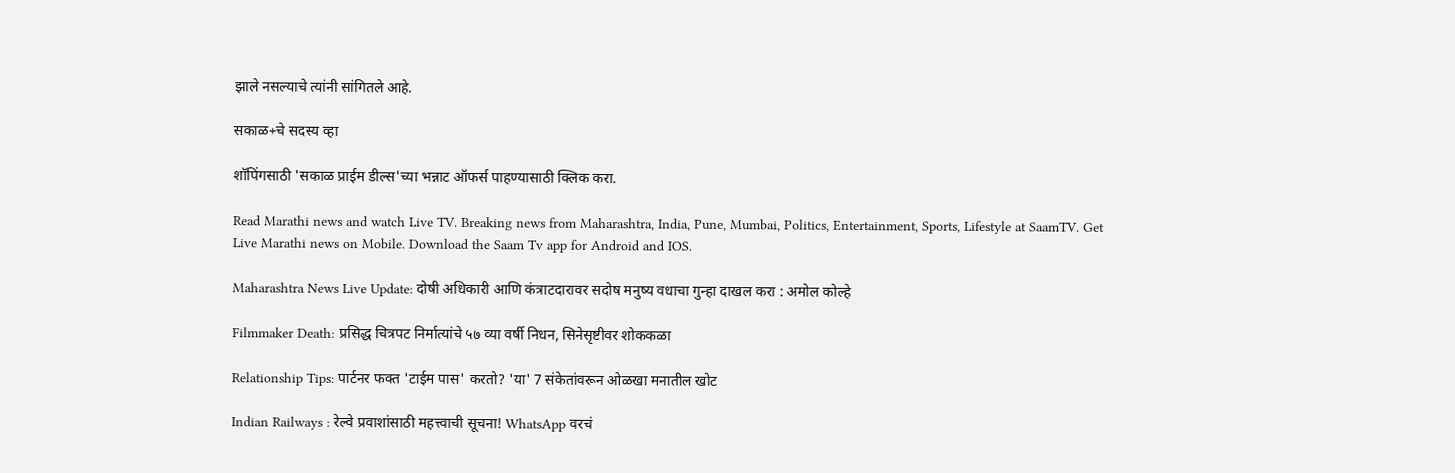झाले नसल्याचे त्यांनी सांगितले आहे.

सकाळ+चे सदस्य व्हा

शॉपिंगसाठी 'सकाळ प्राईम डील्स'च्या भन्नाट ऑफर्स पाहण्यासाठी क्लिक करा.

Read Marathi news and watch Live TV. Breaking news from Maharashtra, India, Pune, Mumbai, Politics, Entertainment, Sports, Lifestyle at SaamTV. Get Live Marathi news on Mobile. Download the Saam Tv app for Android and IOS.

Maharashtra News Live Update: दोषी अधिकारी आणि कंत्राटदारावर सदोष मनुष्य वधाचा गुन्हा दाखल करा : अमोल कोल्हे

Filmmaker Death: प्रसिद्ध चित्रपट निर्मात्यांचे ५७ व्या वर्षी निधन, सिनेसृष्टीवर शोककळा

Relationship Tips: पार्टनर फक्त 'टाईम पास' करतो? 'या' 7 संकेतांवरून ओळखा मनातील खोट

Indian Railways : रेल्वे प्रवाशांसाठी महत्त्वाची सूचना! WhatsApp वरचं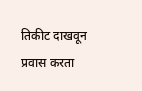तिकीट दाखवून प्रवास करता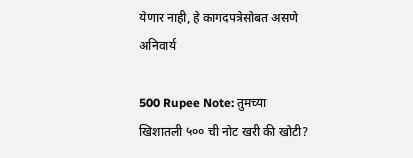येणार नाही, हे कागदपत्रेसोबत असणे अनिवार्य

500 Rupee Note: तुमच्या खिशातली ५०० ची नोट खरी की खोटी?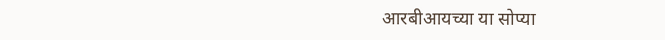आरबीआयच्या या सोप्या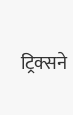ट्रिक्सने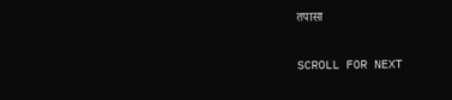तपासा

SCROLL FOR NEXT